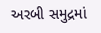અરબી સમુદ્રમાં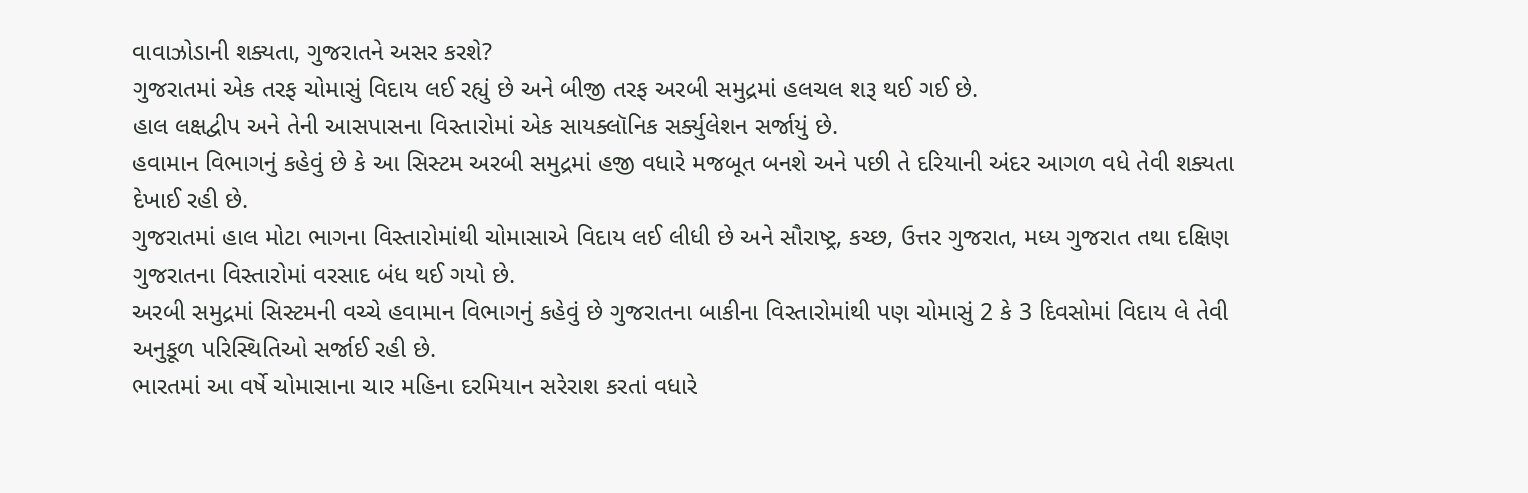વાવાઝોડાની શક્યતા, ગુજરાતને અસર કરશે?
ગુજરાતમાં એક તરફ ચોમાસું વિદાય લઈ રહ્યું છે અને બીજી તરફ અરબી સમુદ્રમાં હલચલ શરૂ થઈ ગઈ છે.
હાલ લક્ષદ્વીપ અને તેની આસપાસના વિસ્તારોમાં એક સાયક્લૉનિક સર્ક્યુલેશન સર્જાયું છે.
હવામાન વિભાગનું કહેવું છે કે આ સિસ્ટમ અરબી સમુદ્રમાં હજી વધારે મજબૂત બનશે અને પછી તે દરિયાની અંદર આગળ વધે તેવી શક્યતા દેખાઈ રહી છે.
ગુજરાતમાં હાલ મોટા ભાગના વિસ્તારોમાંથી ચોમાસાએ વિદાય લઈ લીધી છે અને સૌરાષ્ટ્ર, કચ્છ, ઉત્તર ગુજરાત, મધ્ય ગુજરાત તથા દક્ષિણ ગુજરાતના વિસ્તારોમાં વરસાદ બંધ થઈ ગયો છે.
અરબી સમુદ્રમાં સિસ્ટમની વચ્ચે હવામાન વિભાગનું કહેવું છે ગુજરાતના બાકીના વિસ્તારોમાંથી પણ ચોમાસું 2 કે 3 દિવસોમાં વિદાય લે તેવી અનુકૂળ પરિસ્થિતિઓ સર્જાઈ રહી છે.
ભારતમાં આ વર્ષે ચોમાસાના ચાર મહિના દરમિયાન સરેરાશ કરતાં વધારે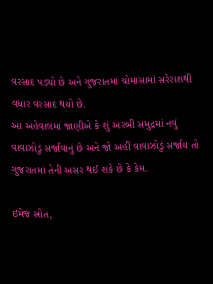વરસાદ પડ્યો છે અને ગુજરાતમાં ચોમાસામાં સરેરાશથી વધાર વરસાદ થયો છે.
આ અહેવાલમાં જાણીએ કે શું અરબી સમુદ્રમાં નવું વાવાઝોડું સર્જાવાનું છે અને જો અહીં વાવાઝોડું સર્જાય તો ગુજરાતમાં તેની અસર થઈ શકે છે કે કેમ.

ઇમેજ સ્રોત,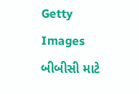Getty Images
બીબીસી માટે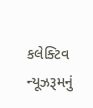કલેક્ટિવ ન્યૂઝરૂમનું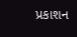પ્રકાશન